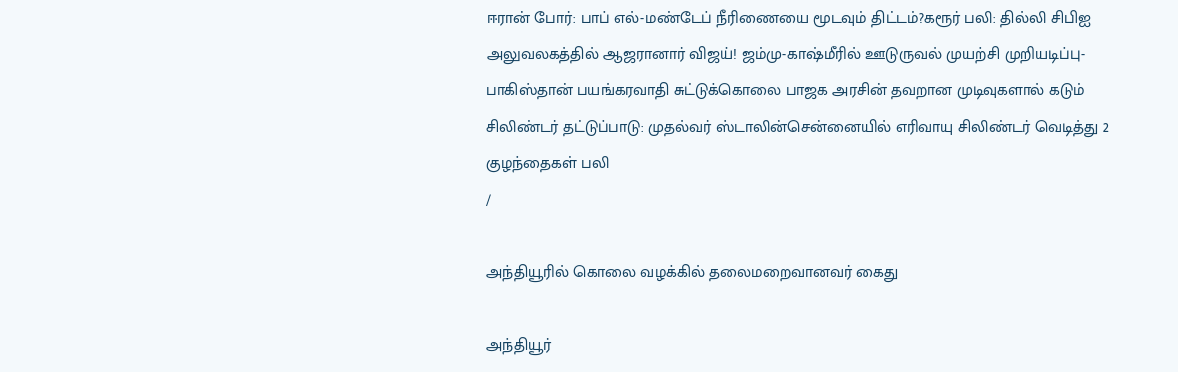ஈரான் போர்: பாப் எல்-மண்டேப் நீரிணையை மூடவும் திட்டம்?கரூர் பலி: தில்லி சிபிஐ அலுவலகத்தில் ஆஜரானார் விஜய்! ஜம்மு-காஷ்மீரில் ஊடுருவல் முயற்சி முறியடிப்பு- பாகிஸ்தான் பயங்கரவாதி சுட்டுக்கொலை பாஜக அரசின் தவறான முடிவுகளால் கடும் சிலிண்டர் தட்டுப்பாடு: முதல்வர் ஸ்டாலின்சென்னையில் எரிவாயு சிலிண்டர் வெடித்து 2 குழந்தைகள் பலி
/

அந்தியூரில் கொலை வழக்கில் தலைமறைவானவர் கைது

அந்தியூர்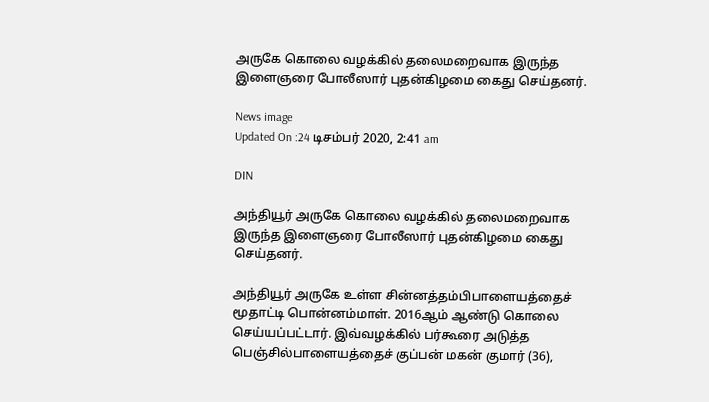அருகே கொலை வழக்கில் தலைமறைவாக இருந்த இளைஞரை போலீஸார் புதன்கிழமை கைது செய்தனர்.

News image
Updated On :24 டிசம்பர் 2020, 2:41 am

DIN

அந்தியூர் அருகே கொலை வழக்கில் தலைமறைவாக இருந்த இளைஞரை போலீஸார் புதன்கிழமை கைது செய்தனர்.

அந்தியூர் அருகே உள்ள சின்னத்தம்பிபாளையத்தைச் மூதாட்டி பொன்னம்மாள். 2016ஆம் ஆண்டு கொலை செய்யப்பட்டார். இவ்வழக்கில் பர்கூரை அடுத்த பெஞ்சில்பாளையத்தைச் குப்பன் மகன் குமார் (36),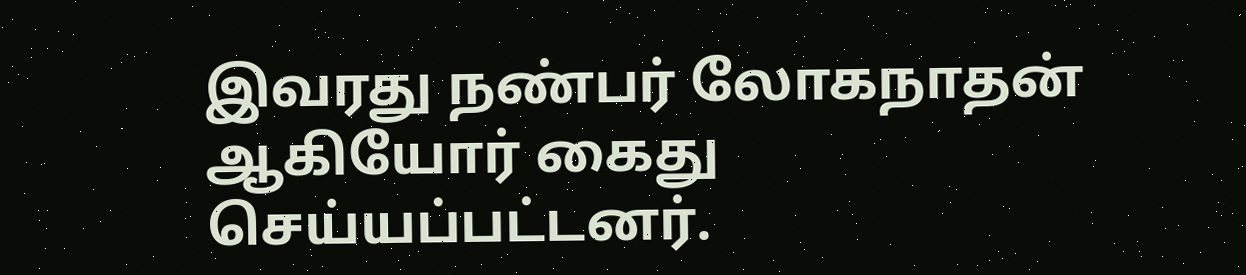இவரது நண்பர் லோகநாதன் ஆகியோர் கைது செய்யப்பட்டனர்.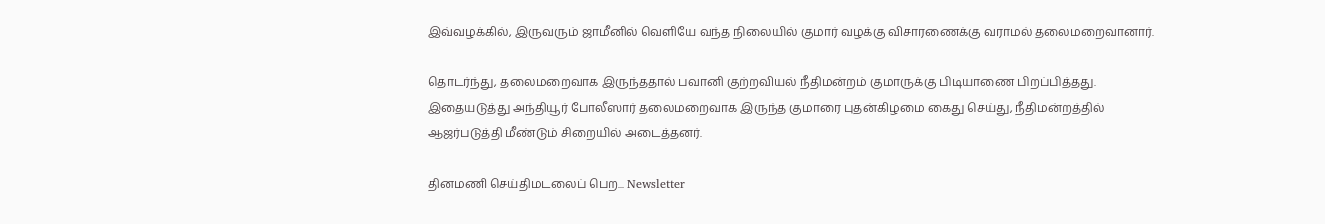இவ்வழக்கில், இருவரும் ஜாமீனில் வெளியே வந்த நிலையில் குமார் வழக்கு விசாரணைக்கு வராமல் தலைமறைவானார்.

தொடர்ந்து, தலைமறைவாக இருந்ததால் பவானி குற்றவியல் நீதிமன்றம் குமாருக்கு பிடியாணை பிறப்பித்தது. இதையடுத்து அந்தியூர் போலீஸார் தலைமறைவாக இருந்த குமாரை புதன்கிழமை கைது செய்து, நீதிமன்றத்தில் ஆஜர்படுத்தி மீண்டும் சிறையில் அடைத்தனர்.

தினமணி செய்திமடலைப் பெற... Newsletter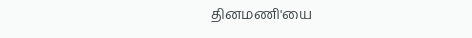தினமணி'யை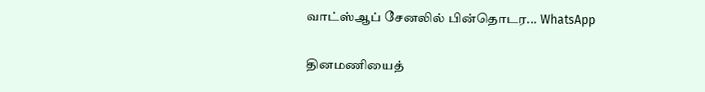வாட்ஸ்ஆப் சேனலில் பின்தொடர... WhatsApp

தினமணியைத்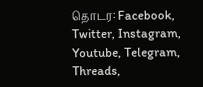தொடர: Facebook, Twitter, Instagram, Youtube, Telegram, Threads,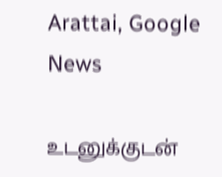Arattai, Google News

உடனுக்குடன்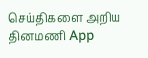செய்திகளை அறிய தினமணி App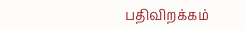பதிவிறக்கம்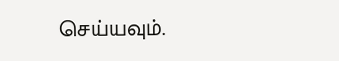செய்யவும்.